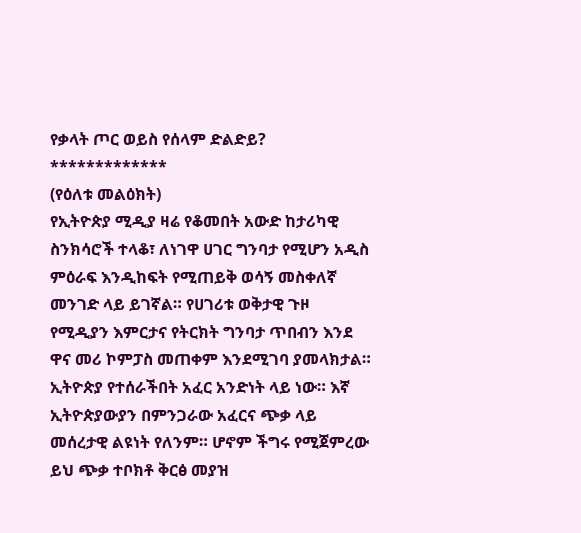የቃላት ጦር ወይስ የሰላም ድልድይ?
*************
(የዕለቱ መልዕክት)
የኢትዮጵያ ሚዲያ ዛሬ የቆመበት አውድ ከታሪካዊ ስንክሳሮች ተላቆ፣ ለነገዋ ሀገር ግንባታ የሚሆን አዲስ ምዕራፍ እንዲከፍት የሚጠይቅ ወሳኝ መስቀለኛ መንገድ ላይ ይገኛል። የሀገሪቱ ወቅታዊ ጉዞ የሚዲያን እምርታና የትርክት ግንባታ ጥበብን እንደ ዋና መሪ ኮምፓስ መጠቀም እንደሚገባ ያመላክታል።
ኢትዮጵያ የተሰራችበት አፈር አንድነት ላይ ነው። እኛ ኢትዮጵያውያን በምንጋራው አፈርና ጭቃ ላይ መሰረታዊ ልዩነት የለንም። ሆኖም ችግሩ የሚጀምረው ይህ ጭቃ ተቦክቶ ቅርፅ መያዝ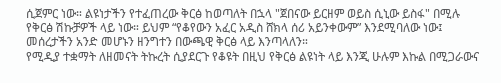ሲጀምር ነው። ልዩነታችን የተፈጠረው ቅርፅ ከወጣለት በኋላ "ጀበናው ይርዘም ወይስ ሲኒው ይስፋ" በሚሉ የቅርፅ ሽኩቻዎች ላይ ነው። ይህም “የቆየውን አፈር አዲስ ሸክላ ሰሪ አይንቀውም” እንደሚባለው ነው፤ መሰረታችን አንድ መሆኑን ዘንግተን በውጫዊ ቅርፅ ላይ እንጣላለን።
የሚዲያ ተቋማት ለዘመናት ትኩረት ሲያደርጉ የቆዩት በዚህ የቅርፅ ልዩነት ላይ እንጂ ሁሉም እኩል በሚጋራውና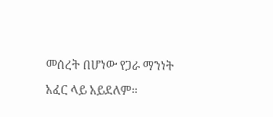መሰረት በሆነው የጋራ ማንነት አፈር ላይ አይደለም።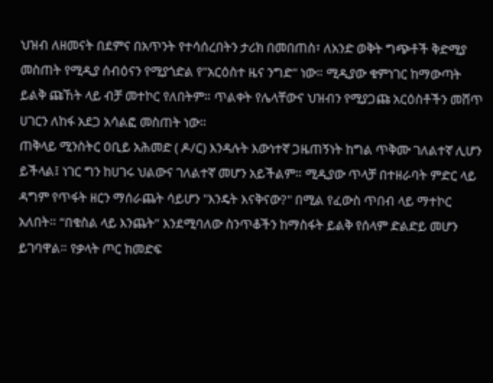ህዝብ ለዘመናት በደምና በአጥንት የተሳሰረበትን ታሪክ በመበጠስ፣ ለአንድ ወቅት ግጭቶች ቅድሚያ መስጠት የሚዲያ ሰብዕናን የሚያጎድል የ"አርዕስተ ዜና ንግድ" ነው። ሚዲያው ቁምነገር ከማውጣት ይልቅ ጩኸት ላይ ብቻ መተኮር የለበትም። ጥልቀት የሌላቸውና ህዝብን የሚያጋጩ አርዕስቶችን መሸጥ ሀገርን ለከፋ አደጋ አሳልፎ መስጠት ነው።
ጠቅላይ ሚንስትር ዐቢይ አሕመድ ( ዶ/ር) እንዳሉት እውነተኛ ጋዜጠኝነት ከግል ጥቅሙ ገለልተኛ ሊሆን ይችላል፤ ነገር ግን ከሀገሩ ህልውና ገለልተኛ መሆን አይችልም። ሚዲያው ጥላቻ በተዘራባት ምድር ላይ ዳግም የጥፋት ዘርን ማሰራጨት ሳይሆን "እንዴት እናቅናው?" በሚል የፈውስ ጥበብ ላይ ማተኮር አለበት። “በቁስል ላይ እንጨት” እንደሚባለው ስንጥቆችን ከማስፋት ይልቅ የሰላም ድልድይ መሆን ይገባዋል። የቃላት ጦር ከመድፍ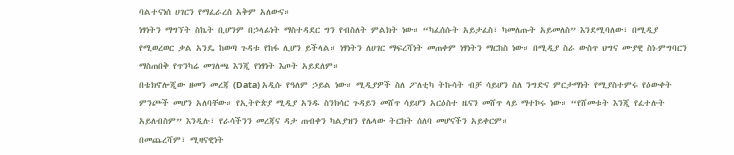ባልተናነሰ ሀገርን የማፈራረስ አቅም አለውና።
ነፃነትን ማግኘት ስኬት ቢሆንም በኃላፊነት ማስተዳደር ግን የብስለት ምልክት ነው። “ካፈሰሱት አይታፈስ፣ ካመለጡት አይመለስ” እንደሚባለው፣ በሚዲያ የሚወረወር ቃል አንዴ ከወጣ ጉዳቱ የከፋ ሊሆን ይችላል። ነፃነትን ለሀገር ማፍረሻነት መጠቀም ነፃነትን ማርከስ ነው። በሚዲያ ስራ ውስጥ ህግና ሙያዊ ስነ-ምግባርን ማስጠበቅ የጥንካሬ መገለጫ እንጂ የነፃነት እጦት አይደለም።
በቴክኖሎጂው ዘመን መረጃ (Data) አዲሱ የዓለም ኃይል ነው። ሚዲያዎች ስለ ፖለቲካ ትኩሳት ብቻ ሳይሆን ስለ ንግድና ምርታማነት የሚያስተምሩ የዕውቀት ምንጮች መሆን አለባቸው። የኢትዮጵያ ሚዲያ አንዱ ስንክሳር ጉዳይን መሸጥ ሳይሆን አርዕስተ ዜናን መሸጥ ላይ ማተኮሩ ነው። “የሸመቱት እንጂ የፈተሉት አይለብስም” እንዲሉ፣ የራሳችንን መረጃና ዳታ ጠብቀን ካልያዝን የሌላው ትርክት ሰለባ መሆናችን አይቀርም።
በመጨረሻም፣ ሚዛናዊነት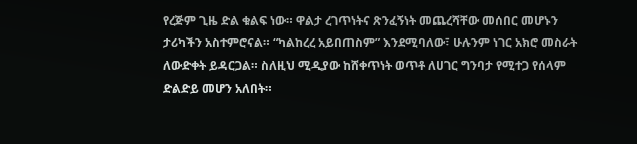የረጅም ጊዜ ድል ቁልፍ ነው። ዋልታ ረገጥነትና ጽንፈኝነት መጨረሻቸው መሰበር መሆኑን ታሪካችን አስተምሮናል። “ካልከረረ አይበጠስም” እንደሚባለው፣ ሁሉንም ነገር አክሮ መስራት ለውድቀት ይዳርጋል። ስለዚህ ሚዲያው ከሸቀጥነት ወጥቶ ለሀገር ግንባታ የሚተጋ የሰላም ድልድይ መሆን አለበት።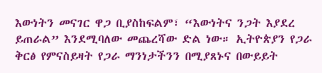እውነትን መናገር ዋጋ ቢያስከፍልም፣ “እውነትና ንጋት እያደረ ይጠራል” እንደሚባለው መጨረሻው ድል ነው። ኢትዮጵያን የጋራ ቅርፅ የምናስይዛት የጋራ ማንነታችንን በሚያጸኑና በውይይት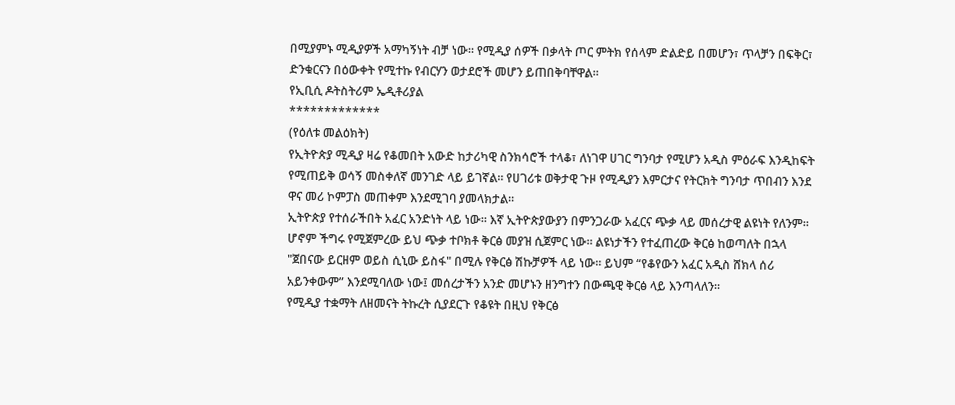በሚያምኑ ሚዲያዎች አማካኝነት ብቻ ነው። የሚዲያ ሰዎች በቃላት ጦር ምትክ የሰላም ድልድይ በመሆን፣ ጥላቻን በፍቅር፣ ድንቁርናን በዕውቀት የሚተኩ የብርሃን ወታደሮች መሆን ይጠበቅባቸዋል።
የኢቢሲ ዶትስትሪም ኤዲቶሪያል
*************
(የዕለቱ መልዕክት)
የኢትዮጵያ ሚዲያ ዛሬ የቆመበት አውድ ከታሪካዊ ስንክሳሮች ተላቆ፣ ለነገዋ ሀገር ግንባታ የሚሆን አዲስ ምዕራፍ እንዲከፍት የሚጠይቅ ወሳኝ መስቀለኛ መንገድ ላይ ይገኛል። የሀገሪቱ ወቅታዊ ጉዞ የሚዲያን እምርታና የትርክት ግንባታ ጥበብን እንደ ዋና መሪ ኮምፓስ መጠቀም እንደሚገባ ያመላክታል።
ኢትዮጵያ የተሰራችበት አፈር አንድነት ላይ ነው። እኛ ኢትዮጵያውያን በምንጋራው አፈርና ጭቃ ላይ መሰረታዊ ልዩነት የለንም። ሆኖም ችግሩ የሚጀምረው ይህ ጭቃ ተቦክቶ ቅርፅ መያዝ ሲጀምር ነው። ልዩነታችን የተፈጠረው ቅርፅ ከወጣለት በኋላ "ጀበናው ይርዘም ወይስ ሲኒው ይስፋ" በሚሉ የቅርፅ ሽኩቻዎች ላይ ነው። ይህም “የቆየውን አፈር አዲስ ሸክላ ሰሪ አይንቀውም” እንደሚባለው ነው፤ መሰረታችን አንድ መሆኑን ዘንግተን በውጫዊ ቅርፅ ላይ እንጣላለን።
የሚዲያ ተቋማት ለዘመናት ትኩረት ሲያደርጉ የቆዩት በዚህ የቅርፅ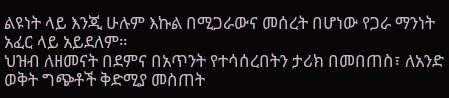ልዩነት ላይ እንጂ ሁሉም እኩል በሚጋራውና መሰረት በሆነው የጋራ ማንነት አፈር ላይ አይደለም።
ህዝብ ለዘመናት በደምና በአጥንት የተሳሰረበትን ታሪክ በመበጠስ፣ ለአንድ ወቅት ግጭቶች ቅድሚያ መስጠት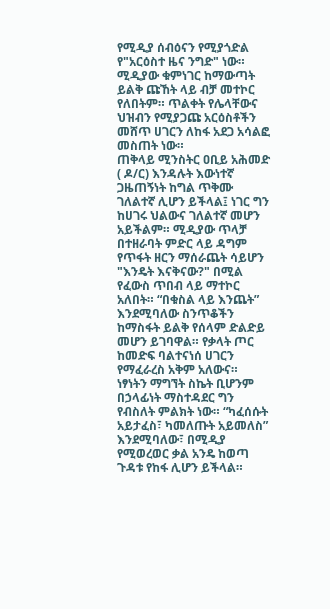የሚዲያ ሰብዕናን የሚያጎድል የ"አርዕስተ ዜና ንግድ" ነው። ሚዲያው ቁምነገር ከማውጣት ይልቅ ጩኸት ላይ ብቻ መተኮር የለበትም። ጥልቀት የሌላቸውና ህዝብን የሚያጋጩ አርዕስቶችን መሸጥ ሀገርን ለከፋ አደጋ አሳልፎ መስጠት ነው።
ጠቅላይ ሚንስትር ዐቢይ አሕመድ ( ዶ/ር) እንዳሉት እውነተኛ ጋዜጠኝነት ከግል ጥቅሙ ገለልተኛ ሊሆን ይችላል፤ ነገር ግን ከሀገሩ ህልውና ገለልተኛ መሆን አይችልም። ሚዲያው ጥላቻ በተዘራባት ምድር ላይ ዳግም የጥፋት ዘርን ማሰራጨት ሳይሆን "እንዴት እናቅናው?" በሚል የፈውስ ጥበብ ላይ ማተኮር አለበት። “በቁስል ላይ እንጨት” እንደሚባለው ስንጥቆችን ከማስፋት ይልቅ የሰላም ድልድይ መሆን ይገባዋል። የቃላት ጦር ከመድፍ ባልተናነሰ ሀገርን የማፈራረስ አቅም አለውና።
ነፃነትን ማግኘት ስኬት ቢሆንም በኃላፊነት ማስተዳደር ግን የብስለት ምልክት ነው። “ካፈሰሱት አይታፈስ፣ ካመለጡት አይመለስ” እንደሚባለው፣ በሚዲያ የሚወረወር ቃል አንዴ ከወጣ ጉዳቱ የከፋ ሊሆን ይችላል።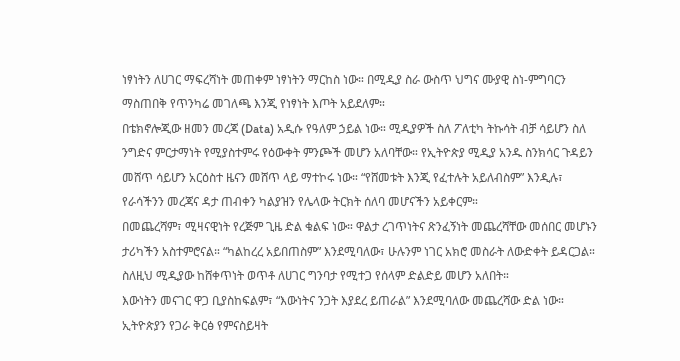ነፃነትን ለሀገር ማፍረሻነት መጠቀም ነፃነትን ማርከስ ነው። በሚዲያ ስራ ውስጥ ህግና ሙያዊ ስነ-ምግባርን ማስጠበቅ የጥንካሬ መገለጫ እንጂ የነፃነት እጦት አይደለም።
በቴክኖሎጂው ዘመን መረጃ (Data) አዲሱ የዓለም ኃይል ነው። ሚዲያዎች ስለ ፖለቲካ ትኩሳት ብቻ ሳይሆን ስለ ንግድና ምርታማነት የሚያስተምሩ የዕውቀት ምንጮች መሆን አለባቸው። የኢትዮጵያ ሚዲያ አንዱ ስንክሳር ጉዳይን መሸጥ ሳይሆን አርዕስተ ዜናን መሸጥ ላይ ማተኮሩ ነው። “የሸመቱት እንጂ የፈተሉት አይለብስም” እንዲሉ፣ የራሳችንን መረጃና ዳታ ጠብቀን ካልያዝን የሌላው ትርክት ሰለባ መሆናችን አይቀርም።
በመጨረሻም፣ ሚዛናዊነት የረጅም ጊዜ ድል ቁልፍ ነው። ዋልታ ረገጥነትና ጽንፈኝነት መጨረሻቸው መሰበር መሆኑን ታሪካችን አስተምሮናል። “ካልከረረ አይበጠስም” እንደሚባለው፣ ሁሉንም ነገር አክሮ መስራት ለውድቀት ይዳርጋል። ስለዚህ ሚዲያው ከሸቀጥነት ወጥቶ ለሀገር ግንባታ የሚተጋ የሰላም ድልድይ መሆን አለበት።
እውነትን መናገር ዋጋ ቢያስከፍልም፣ “እውነትና ንጋት እያደረ ይጠራል” እንደሚባለው መጨረሻው ድል ነው። ኢትዮጵያን የጋራ ቅርፅ የምናስይዛት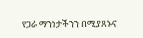የጋራ ማንነታችንን በሚያጸኑና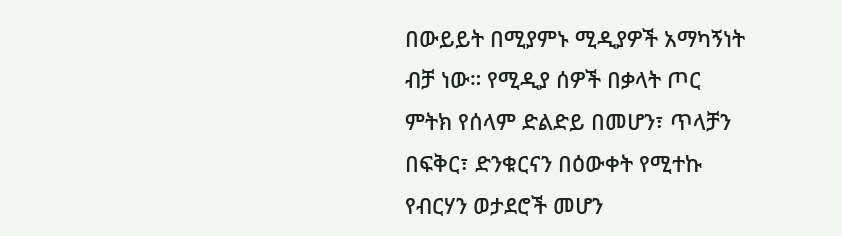በውይይት በሚያምኑ ሚዲያዎች አማካኝነት ብቻ ነው። የሚዲያ ሰዎች በቃላት ጦር ምትክ የሰላም ድልድይ በመሆን፣ ጥላቻን በፍቅር፣ ድንቁርናን በዕውቀት የሚተኩ የብርሃን ወታደሮች መሆን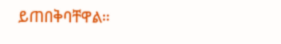ይጠበቅባቸዋል።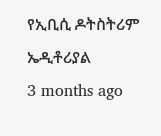የኢቢሲ ዶትስትሪም ኤዲቶሪያል
3 months ago